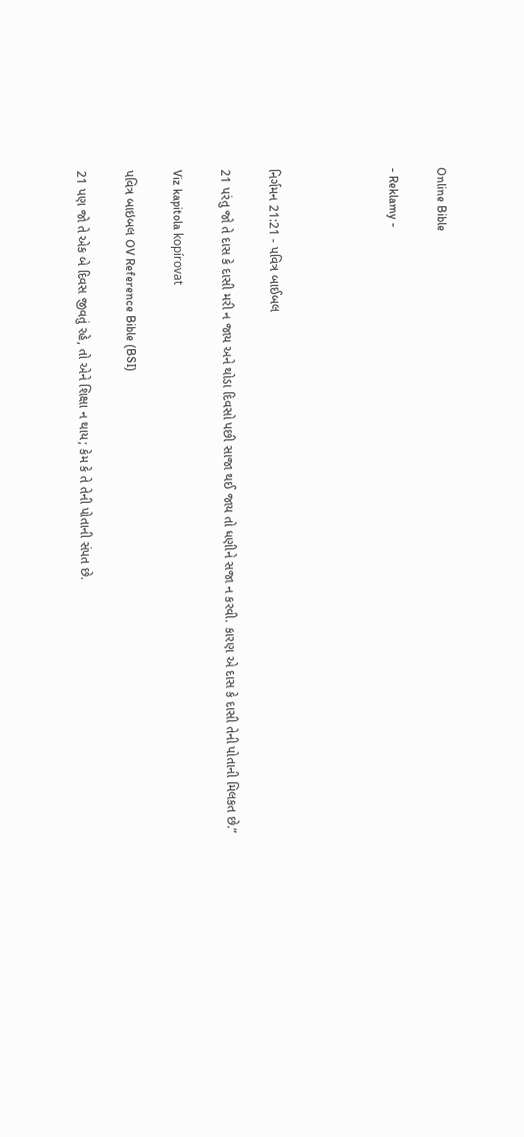Online Bible

- Reklamy -




નિર્ગમન 21:21 - પવિત્ર બાઈબલ

21 પરંતુ જો તે દાસ કે દાસી મરી ન જાય અને થોડા દિવસો પછી સાજા થઈ જાય તો ધણીને સજા ન કરવી. કારણ એ દાસ કે દાસી તેની પોતાની મિલકત છે.”

Viz kapitola kopírovat

પવિત્ર બાઇબલ OV Reference Bible (BSI)

21 પણ જો તે એક બે દિવસ જીવતું રહે, તો એને શિક્ષા ન થાય; કેમ કે તે તેની પોતાની સંપત છે.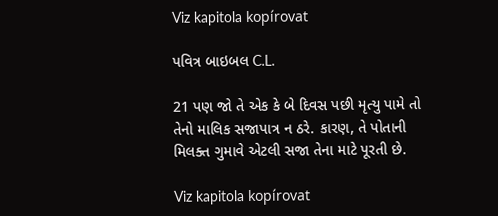Viz kapitola kopírovat

પવિત્ર બાઇબલ C.L.

21 પણ જો તે એક કે બે દિવસ પછી મૃત્યુ પામે તો તેનો માલિક સજાપાત્ર ન ઠરે. કારણ, તે પોતાની મિલક્ત ગુમાવે એટલી સજા તેના માટે પૂરતી છે.

Viz kapitola kopírovat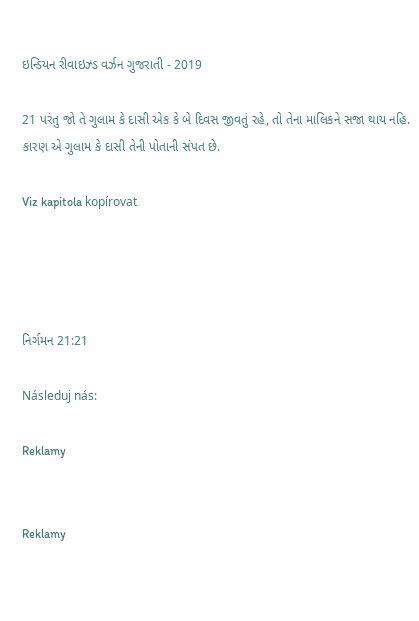ઇન્ડિયન રીવાઇઝ્ડ વર્ઝન ગુજરાતી - 2019

21 પરંતુ જો તે ગુલામ કે દાસી એક કે બે દિવસ જીવતું રહે, તો તેના માલિકને સજા થાય નહિ. કારણ એ ગુલામ કે દાસી તેની પોતાની સંપત છે.

Viz kapitola kopírovat




નિર્ગમન 21:21

Následuj nás:

Reklamy


Reklamy